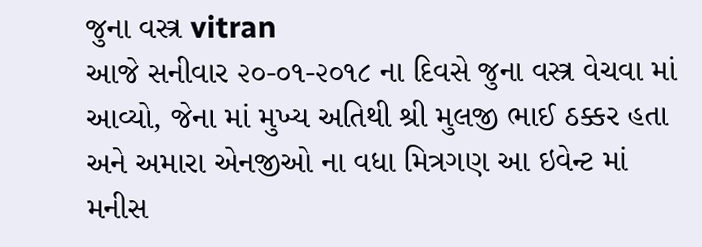જુના વસ્ત્ર vitran
આજે સનીવાર ૨૦-૦૧-૨૦૧૮ ના દિવસે જુના વસ્ત્ર વેચવા માં આવ્યો, જેના માં મુખ્ય અતિથી શ્રી મુલજી ભાઈ ઠક્કર હતા અને અમારા એનજીઓ ના વધા મિત્રગણ આ ઇવેન્ટ માં મનીસ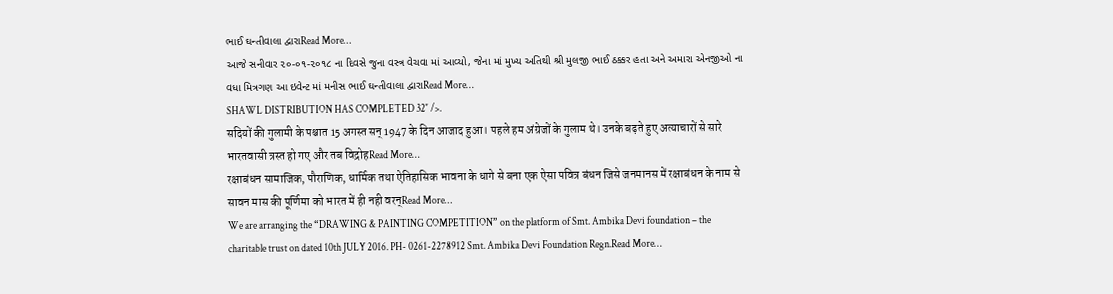ભાઈ ઘન્તીવાલા દ્વારાRead More…
આજે સનીવાર ૨૦-૦૧-૨૦૧૮ ના દિવસે જુના વસ્ત્ર વેચવા માં આવ્યો, જેના માં મુખ્ય અતિથી શ્રી મુલજી ભાઈ ઠક્કર હતા અને અમારા એનજીઓ ના વધા મિત્રગણ આ ઇવેન્ટ માં મનીસ ભાઈ ઘન્તીવાલા દ્વારાRead More…
SHAWL DISTRIBUTION HAS COMPLETED 32″ />.
सदियों की गुलामी के पश्चात 15 अगस्त सन् 1947 के दिन आजाद हुआ। पहले हम अंग्रेजों के गुलाम थे। उनके बढ़ते हुए अत्याचारों से सारे भारतवासी त्रस्त हो गए और तब विद्रोहRead More…
रक्षाबंधन सामाजिक, पौराणिक, धार्मिक तथा ऐतिहासिक भावना के धागे से बना एक ऐसा पवित्र बंधन जिसे जनमानस में रक्षाबंधन के नाम से सावन मास की पूर्णिमा को भारत में ही नही वरन्Read More…
We are arranging the “DRAWING & PAINTING COMPETITION” on the platform of Smt. Ambika Devi foundation – the charitable trust on dated 10th JULY 2016. PH- 0261-2278912 Smt. Ambika Devi Foundation Regn.Read More…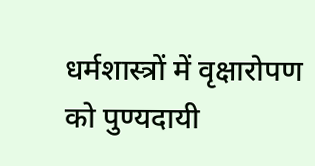धर्मशास्त्रों में वृक्षारोपण को पुण्यदायी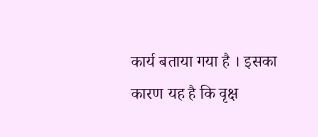कार्य बताया गया है । इसका कारण यह है कि वृक्ष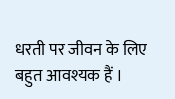धरती पर जीवन के लिए बहुत आवश्यक हैं ।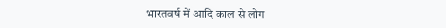भारतवर्ष में आदि काल से लोग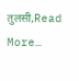तुलसी,Read More…